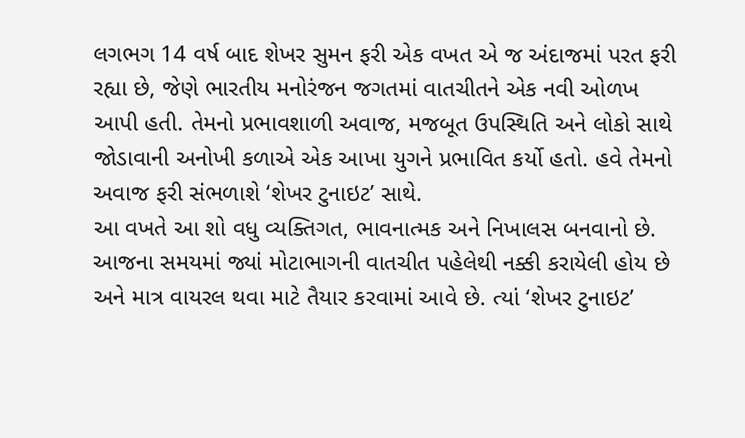લગભગ 14 વર્ષ બાદ શેખર સુમન ફરી એક વખત એ જ અંદાજમાં પરત ફરી રહ્યા છે, જેણે ભારતીય મનોરંજન જગતમાં વાતચીતને એક નવી ઓળખ આપી હતી. તેમનો પ્રભાવશાળી અવાજ, મજબૂત ઉપસ્થિતિ અને લોકો સાથે જોડાવાની અનોખી કળાએ એક આખા યુગને પ્રભાવિત કર્યો હતો. હવે તેમનો અવાજ ફરી સંભળાશે ‘શેખર ટુનાઇટ’ સાથે.
આ વખતે આ શો વધુ વ્યક્તિગત, ભાવનાત્મક અને નિખાલસ બનવાનો છે. આજના સમયમાં જ્યાં મોટાભાગની વાતચીત પહેલેથી નક્કી કરાયેલી હોય છે અને માત્ર વાયરલ થવા માટે તૈયાર કરવામાં આવે છે. ત્યાં ‘શેખર ટુનાઇટ’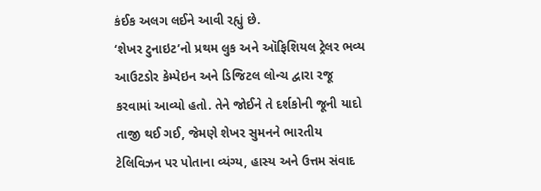કંઈક અલગ લઈને આવી રહ્યું છે.
‘શેખર ટુનાઇટ’નો પ્રથમ લુક અને ઑફિશિયલ ટ્રેલર ભવ્ય આઉટડોર કેમ્પેઇન અને ડિજિટલ લોન્ચ દ્વારા રજૂ કરવામાં આવ્યો હતો. તેને જોઈને તે દર્શકોની જૂની યાદો તાજી થઈ ગઈ, જેમણે શેખર સુમનને ભારતીય ટેલિવિઝન પર પોતાના વ્યંગ્ય, હાસ્ય અને ઉત્તમ સંવાદ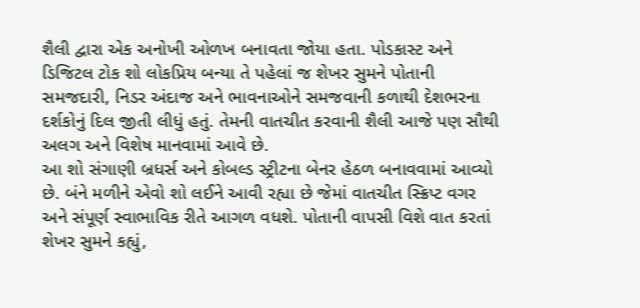શૈલી દ્વારા એક અનોખી ઓળખ બનાવતા જોયા હતા. પોડકાસ્ટ અને ડિજિટલ ટોક શો લોકપ્રિય બન્યા તે પહેલાં જ શેખર સુમને પોતાની સમજદારી, નિડર અંદાજ અને ભાવનાઓને સમજવાની કળાથી દેશભરના દર્શકોનું દિલ જીતી લીધું હતું. તેમની વાતચીત કરવાની શૈલી આજે પણ સૌથી અલગ અને વિશેષ માનવામાં આવે છે.
આ શો સંગાણી બ્રધર્સ અને કોબલ્ડ સ્ટ્રીટના બેનર હેઠળ બનાવવામાં આવ્યો છે. બંને મળીને એવો શો લઈને આવી રહ્યા છે જેમાં વાતચીત સ્ક્રિપ્ટ વગર અને સંપૂર્ણ સ્વાભાવિક રીતે આગળ વધશે. પોતાની વાપસી વિશે વાત કરતાં શેખર સુમને કહ્યું,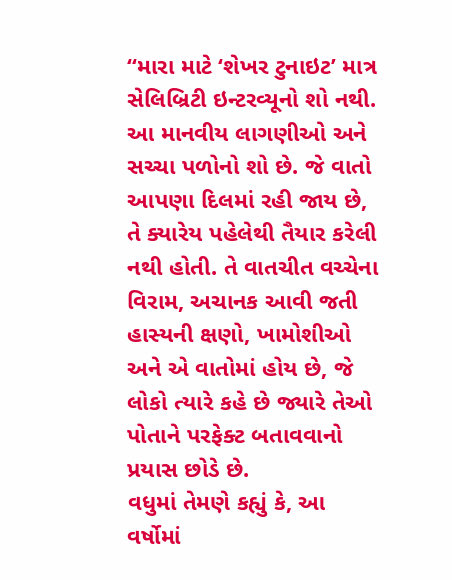“મારા માટે ‘શેખર ટુનાઇટ’ માત્ર સેલિબ્રિટી ઇન્ટરવ્યૂનો શો નથી. આ માનવીય લાગણીઓ અને સચ્ચા પળોનો શો છે. જે વાતો આપણા દિલમાં રહી જાય છે, તે ક્યારેય પહેલેથી તૈયાર કરેલી નથી હોતી. તે વાતચીત વચ્ચેના વિરામ, અચાનક આવી જતી હાસ્યની ક્ષણો, ખામોશીઓ અને એ વાતોમાં હોય છે, જે લોકો ત્યારે કહે છે જ્યારે તેઓ પોતાને પરફેક્ટ બતાવવાનો પ્રયાસ છોડે છે.
વધુમાં તેમણે કહ્યું કે, આ વર્ષોમાં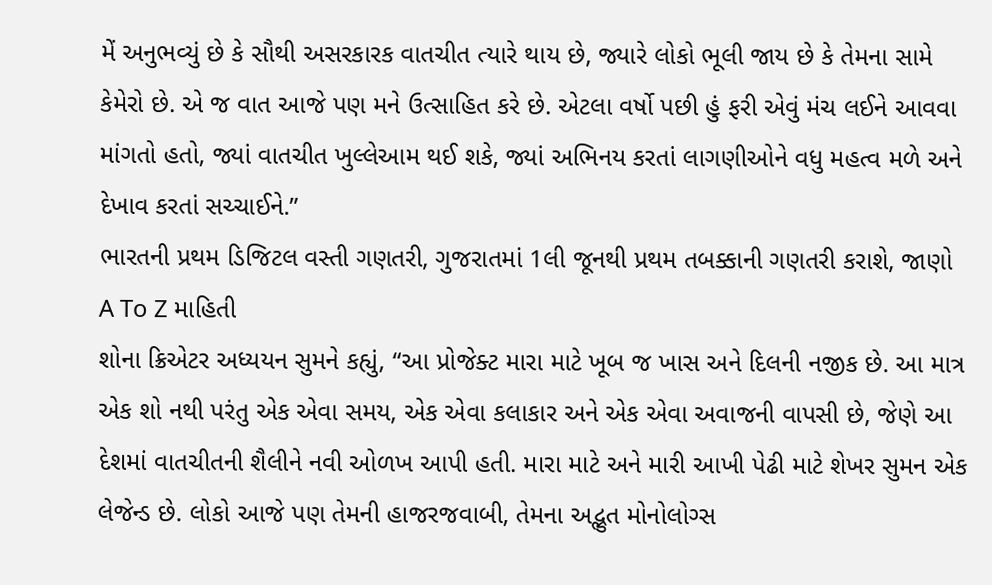મેં અનુભવ્યું છે કે સૌથી અસરકારક વાતચીત ત્યારે થાય છે, જ્યારે લોકો ભૂલી જાય છે કે તેમના સામે કેમેરો છે. એ જ વાત આજે પણ મને ઉત્સાહિત કરે છે. એટલા વર્ષો પછી હું ફરી એવું મંચ લઈને આવવા માંગતો હતો, જ્યાં વાતચીત ખુલ્લેઆમ થઈ શકે, જ્યાં અભિનય કરતાં લાગણીઓને વધુ મહત્વ મળે અને દેખાવ કરતાં સચ્ચાઈને.”
ભારતની પ્રથમ ડિજિટલ વસ્તી ગણતરી, ગુજરાતમાં 1લી જૂનથી પ્રથમ તબક્કાની ગણતરી કરાશે, જાણો A To Z માહિતી
શોના ક્રિએટર અધ્યયન સુમને કહ્યું, “આ પ્રોજેક્ટ મારા માટે ખૂબ જ ખાસ અને દિલની નજીક છે. આ માત્ર એક શો નથી પરંતુ એક એવા સમય, એક એવા કલાકાર અને એક એવા અવાજની વાપસી છે, જેણે આ દેશમાં વાતચીતની શૈલીને નવી ઓળખ આપી હતી. મારા માટે અને મારી આખી પેઢી માટે શેખર સુમન એક લેજેન્ડ છે. લોકો આજે પણ તેમની હાજરજવાબી, તેમના અદ્ભુત મોનોલોગ્સ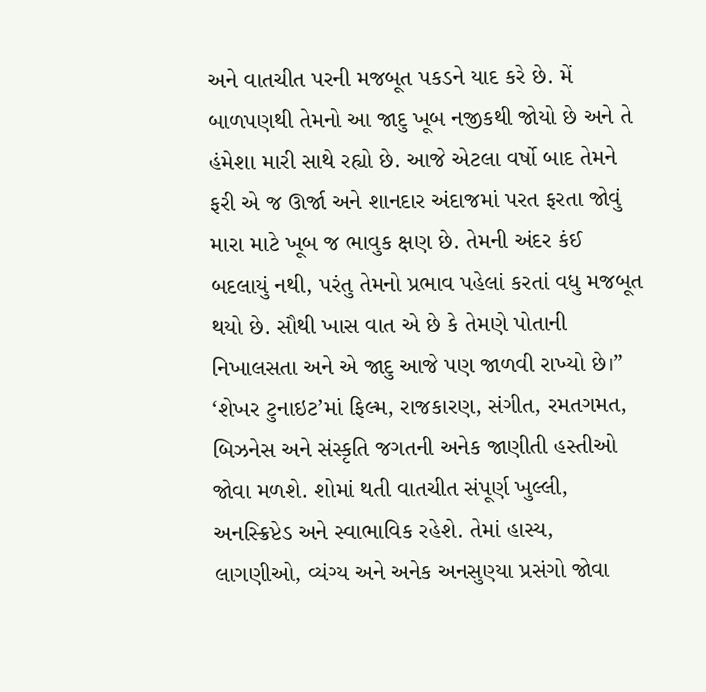અને વાતચીત પરની મજબૂત પકડને યાદ કરે છે. મેં બાળપણથી તેમનો આ જાદુ ખૂબ નજીકથી જોયો છે અને તે હંમેશા મારી સાથે રહ્યો છે. આજે એટલા વર્ષો બાદ તેમને ફરી એ જ ઊર્જા અને શાનદાર અંદાજમાં પરત ફરતા જોવું મારા માટે ખૂબ જ ભાવુક ક્ષણ છે. તેમની અંદર કંઈ બદલાયું નથી, પરંતુ તેમનો પ્રભાવ પહેલાં કરતાં વધુ મજબૂત થયો છે. સૌથી ખાસ વાત એ છે કે તેમણે પોતાની નિખાલસતા અને એ જાદુ આજે પણ જાળવી રાખ્યો છે।”
‘શેખર ટુનાઇટ’માં ફિલ્મ, રાજકારણ, સંગીત, રમતગમત, બિઝનેસ અને સંસ્કૃતિ જગતની અનેક જાણીતી હસ્તીઓ જોવા મળશે. શોમાં થતી વાતચીત સંપૂર્ણ ખુલ્લી, અનસ્ક્રિપ્ટેડ અને સ્વાભાવિક રહેશે. તેમાં હાસ્ય, લાગણીઓ, વ્યંગ્ય અને અનેક અનસુણ્યા પ્રસંગો જોવા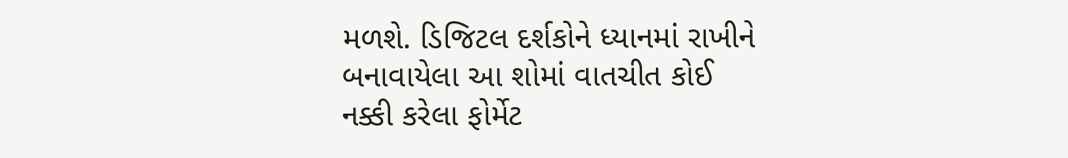મળશે. ડિજિટલ દર્શકોને ધ્યાનમાં રાખીને બનાવાયેલા આ શોમાં વાતચીત કોઈ નક્કી કરેલા ફોર્મેટ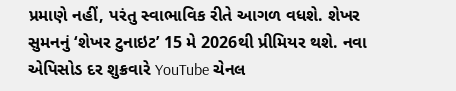પ્રમાણે નહીં, પરંતુ સ્વાભાવિક રીતે આગળ વધશે. શેખર સુમનનું ‘શેખર ટુનાઇટ’ 15 મે 2026થી પ્રીમિયર થશે. નવા એપિસોડ દર શુક્રવારે YouTube ચેનલ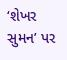‘શેખર સુમન’ પર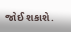જોઈ શકાશે.